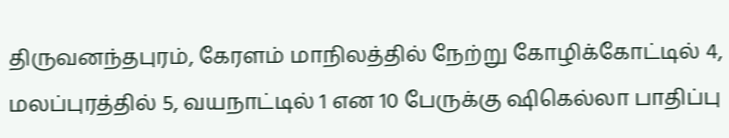திருவனந்தபுரம், கேரளம் மாநிலத்தில் நேற்று கோழிக்கோட்டில் 4, மலப்புரத்தில் 5, வயநாட்டில் 1 என 10 பேருக்கு ஷிகெல்லா பாதிப்பு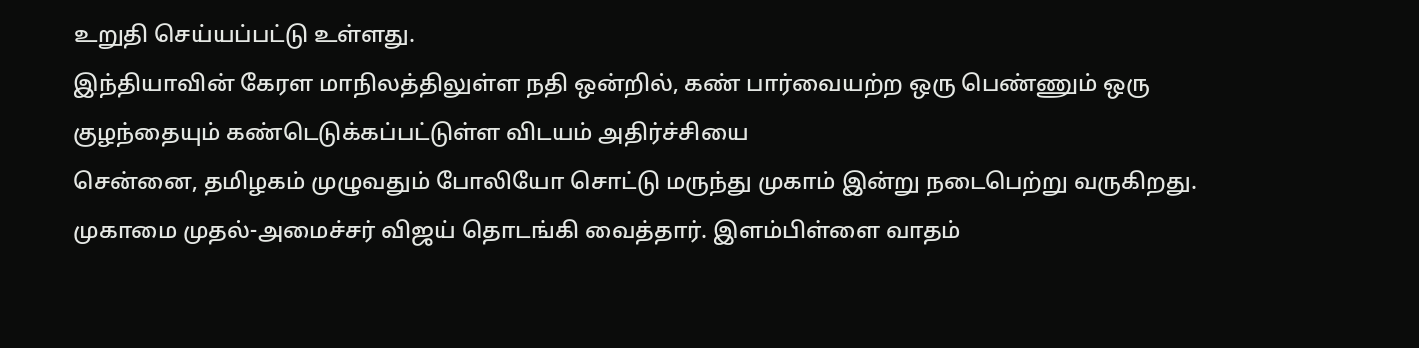உறுதி செய்யப்பட்டு உள்ளது.
இந்தியாவின் கேரள மாநிலத்திலுள்ள நதி ஒன்றில், கண் பார்வையற்ற ஒரு பெண்ணும் ஒரு குழந்தையும் கண்டெடுக்கப்பட்டுள்ள விடயம் அதிர்ச்சியை
சென்னை, தமிழகம் முழுவதும் போலியோ சொட்டு மருந்து முகாம் இன்று நடைபெற்று வருகிறது. முகாமை முதல்-அமைச்சர் விஜய் தொடங்கி வைத்தார். இளம்பிள்ளை வாதம்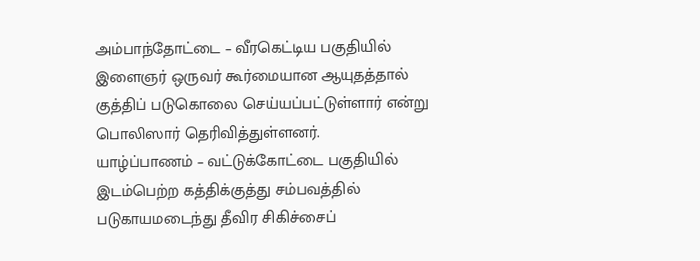அம்பாந்தோட்டை – வீரகெட்டிய பகுதியில் இளைஞர் ஒருவர் கூர்மையான ஆயுதத்தால் குத்திப் படுகொலை செய்யப்பட்டுள்ளார் என்று பொலிஸார் தெரிவித்துள்ளனர்.
யாழ்ப்பாணம் – வட்டுக்கோட்டை பகுதியில் இடம்பெற்ற கத்திக்குத்து சம்பவத்தில் படுகாயமடைந்து தீவிர சிகிச்சைப்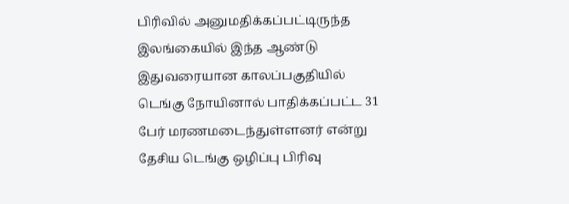பிரிவில் அனுமதிக்கப்பட்டிருந்த
இலங்கையில் இந்த ஆண்டு இதுவரையான காலப்பகுதியில் டெங்கு நோயினால் பாதிக்கப்பட்ட 31 பேர் மரணமடைந்துள்ளனர் என்று தேசிய டெங்கு ஒழிப்பு பிரிவு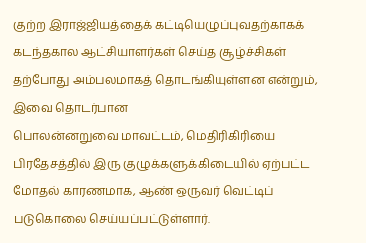குற்ற இராஜ்ஜியத்தைக் கட்டியெழுப்புவதற்காகக் கடந்தகால ஆட்சியாளர்கள் செய்த சூழ்ச்சிகள் தற்போது அம்பலமாகத் தொடங்கியுள்ளன என்றும், இவை தொடர்பான
பொலன்னறுவை மாவட்டம், மெதிரிகிரியை பிரதேசத்தில் இரு குழுக்களுக்கிடையில் ஏற்பட்ட மோதல் காரணமாக, ஆண் ஒருவர் வெட்டிப் படுகொலை செய்யப்பட்டுள்ளார்.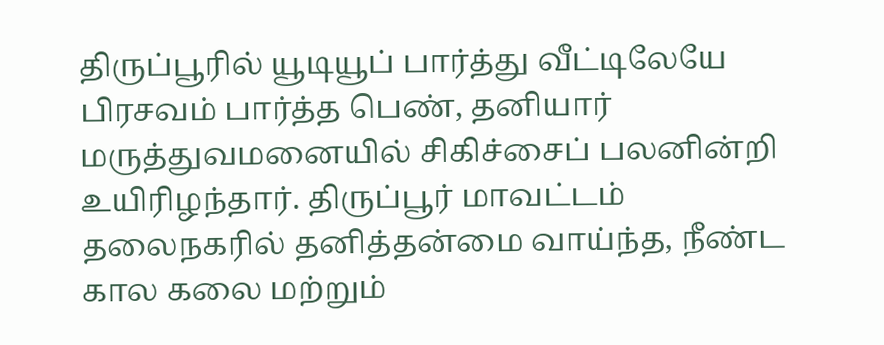திருப்பூரில் யூடியூப் பார்த்து வீட்டிலேயே பிரசவம் பார்த்த பெண், தனியார் மருத்துவமனையில் சிகிச்சைப் பலனின்றி உயிரிழந்தார். திருப்பூர் மாவட்டம்
தலைநகரில் தனித்தன்மை வாய்ந்த, நீண்ட கால கலை மற்றும்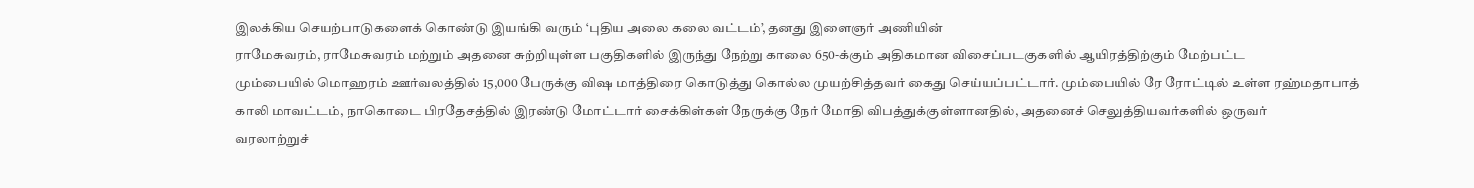இலக்கிய செயற்பாடுகளைக் கொண்டு இயங்கி வரும் ‘புதிய அலை கலை வட்டம்’, தனது இளைஞர் அணியின்
ராமேசுவரம், ராமேசுவரம் மற்றும் அதனை சுற்றியுள்ள பகுதிகளில் இருந்து நேற்று காலை 650-க்கும் அதிகமான விசைப்படகுகளில் ஆயிரத்திற்கும் மேற்பட்ட
மும்பையில் மொஹரம் ஊர்வலத்தில் 15,000 பேருக்கு விஷ மாத்திரை கொடுத்து கொல்ல முயற்சித்தவர் கைது செய்யப்பட்டார். மும்பையில் ரே ரோட்டில் உள்ள ரஹ்மதாபாத்
காலி மாவட்டம், நாகொடை பிரதேசத்தில் இரண்டு மோட்டார் சைக்கிள்கள் நேருக்கு நேர் மோதி விபத்துக்குள்ளானதில், அதனைச் செலுத்தியவர்களில் ஒருவர்
வரலாற்றுச்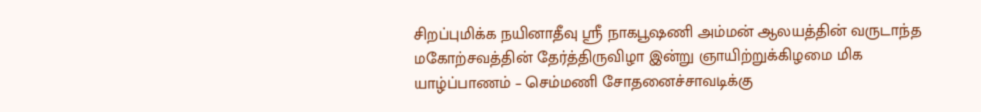சிறப்புமிக்க நயினாதீவு ஸ்ரீ நாகபூஷணி அம்மன் ஆலயத்தின் வருடாந்த மகோற்சவத்தின் தேர்த்திருவிழா இன்று ஞாயிற்றுக்கிழமை மிக
யாழ்ப்பாணம் – செம்மணி சோதனைச்சாவடிக்கு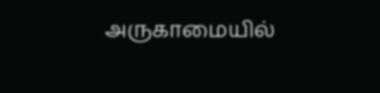அருகாமையில்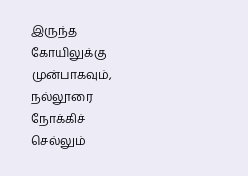இருந்த கோயிலுக்கு முன்பாகவும், நல்லூரை நோக்கிச் செல்லும்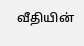வீதியின்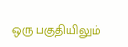ஒரு பகுதியிலும்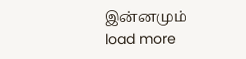இன்னமும்
load more